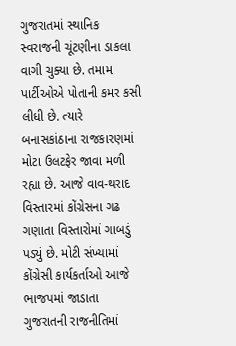ગુજરાતમાં સ્થાનિક સ્વરાજની ચૂંટણીના ડાકલા વાગી ચુક્યા છે. તમામ પાર્ટીઓએ પોતાની કમર કસી લીધી છે. ત્યારે બનાસકાંઠાના રાજકારણમાં મોટા ઉલટફેર જાવા મળી રહ્યા છે. આજે વાવ-થરાદ વિસ્તારમાં કોંગ્રેસના ગઢ ગણાતા વિસ્તારોમાં ગાબડું પડ્યું છે. મોટી સંખ્યામાં કોંગ્રેસી કાર્યકર્તાઓ આજે ભાજપમાં જાડાતા ગુજરાતની રાજનીતિમાં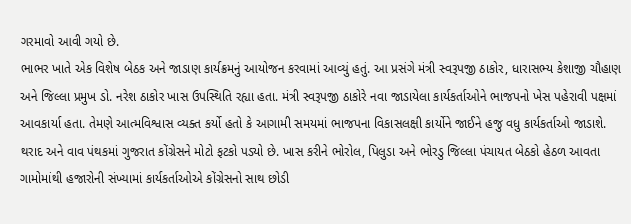ગરમાવો આવી ગયો છે.
ભાભર ખાતે એક વિશેષ બેઠક અને જાડાણ કાર્યક્રમનું આયોજન કરવામાં આવ્યું હતું. આ પ્રસંગે મંત્રી સ્વરૂપજી ઠાકોર, ધારાસભ્ય કેશાજી ચૌહાણ અને જિલ્લા પ્રમુખ ડો. નરેશ ઠાકોર ખાસ ઉપસ્થિતિ રહ્યા હતા. મંત્રી સ્વરૂપજી ઠાકોરે નવા જાડાયેલા કાર્યકર્તાઓને ભાજપનો ખેસ પહેરાવી પક્ષમાં આવકાર્યા હતા. તેમણે આત્મવિશ્વાસ વ્યક્ત કર્યો હતો કે આગામી સમયમાં ભાજપના વિકાસલક્ષી કાર્યોને જાઈને હજુ વધુ કાર્યકર્તાઓ જાડાશે.
થરાદ અને વાવ પંથકમાં ગુજરાત કોંગ્રેસને મોટો ફટકો પડ્યો છે. ખાસ કરીને ભોરોલ, પિલુડા અને ભોરડુ જિલ્લા પંચાયત બેઠકો હેઠળ આવતા ગામોમાંથી હજારોની સંખ્યામાં કાર્યકર્તાઓએ કોંગ્રેસનો સાથ છોડી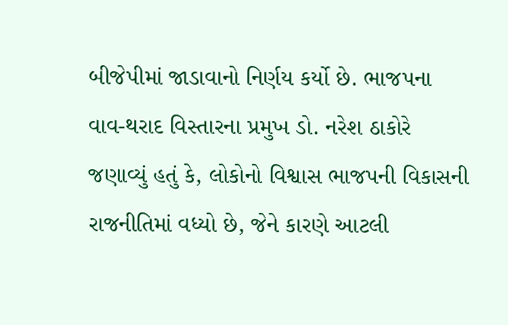બીજેપીમાં જાડાવાનો નિર્ણય કર્યો છે. ભાજપના વાવ-થરાદ વિસ્તારના પ્રમુખ ડો. નરેશ ઠાકોરે જણાવ્યું હતું કે, લોકોનો વિશ્વાસ ભાજપની વિકાસની રાજનીતિમાં વધ્યો છે, જેને કારણે આટલી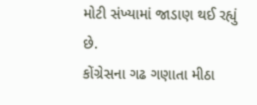મોટી સંખ્યામાં જાડાણ થઈ રહ્યું છે.
કોંગ્રેસના ગઢ ગણાતા મીઠા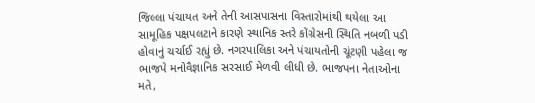જિલ્લા પંચાયત અને તેની આસપાસના વિસ્તારોમાંથી થયેલા આ સામૂહિક પક્ષપલટાને કારણે સ્થાનિક સ્તરે કોંગ્રેસની સ્થિતિ નબળી પડી હોવાનું ચર્ચાઈ રહ્યું છે. નગરપાલિકા અને પંચાયતોની ચૂંટણી પહેલા જ ભાજપે મનોવૈજ્ઞાનિક સરસાઈ મેળવી લીધી છે. ભાજપના નેતાઓના મતે,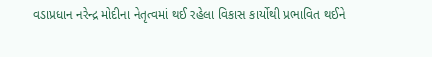વડાપ્રધાન નરેન્દ્ર મોદીના નેતૃત્વમાં થઈ રહેલા વિકાસ કાર્યોથી પ્રભાવિત થઈને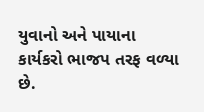યુવાનો અને પાયાના કાર્યકરો ભાજપ તરફ વળ્યા છે.